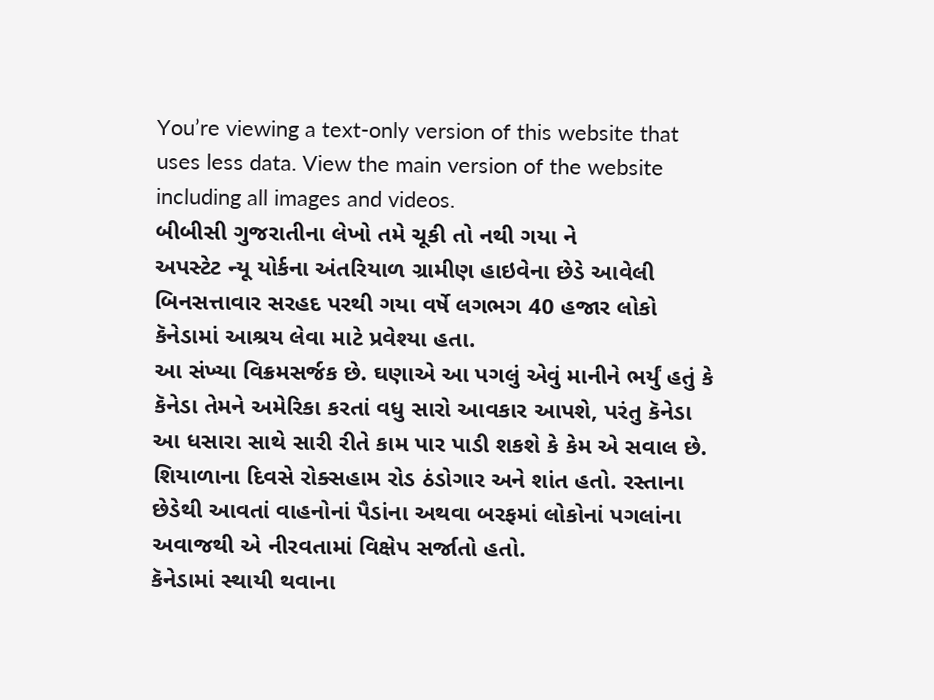You’re viewing a text-only version of this website that uses less data. View the main version of the website including all images and videos.
બીબીસી ગુજરાતીના લેખો તમે ચૂકી તો નથી ગયા ને
અપસ્ટેટ ન્યૂ યોર્કના અંતરિયાળ ગ્રામીણ હાઇવેના છેડે આવેલી બિનસત્તાવાર સરહદ પરથી ગયા વર્ષે લગભગ 40 હજાર લોકો કૅનેડામાં આશ્રય લેવા માટે પ્રવેશ્યા હતા.
આ સંખ્યા વિક્રમસર્જક છે. ઘણાએ આ પગલું એવું માનીને ભર્યું હતું કે કૅનેડા તેમને અમેરિકા કરતાં વધુ સારો આવકાર આપશે, પરંતુ કૅનેડા આ ધસારા સાથે સારી રીતે કામ પાર પાડી શકશે કે કેમ એ સવાલ છે.
શિયાળાના દિવસે રોક્સહામ રોડ ઠંડોગાર અને શાંત હતો. રસ્તાના છેડેથી આવતાં વાહનોનાં પૈડાંના અથવા બરફમાં લોકોનાં પગલાંના અવાજથી એ નીરવતામાં વિક્ષેપ સર્જાતો હતો.
કૅનેડામાં સ્થાયી થવાના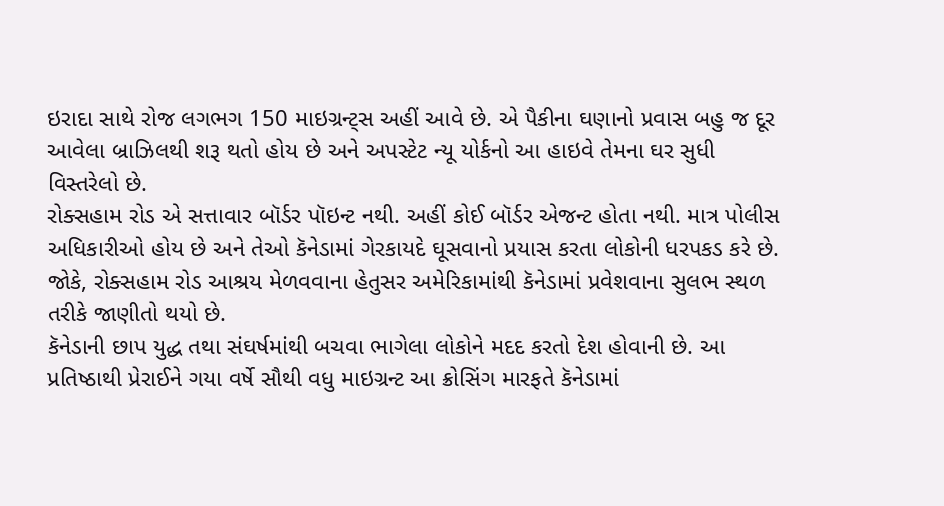ઇરાદા સાથે રોજ લગભગ 150 માઇગ્રન્ટ્સ અહીં આવે છે. એ પૈકીના ઘણાનો પ્રવાસ બહુ જ દૂર આવેલા બ્રાઝિલથી શરૂ થતો હોય છે અને અપસ્ટેટ ન્યૂ યોર્કનો આ હાઇવે તેમના ઘર સુધી વિસ્તરેલો છે.
રોક્સહામ રોડ એ સત્તાવાર બૉર્ડર પૉઇન્ટ નથી. અહીં કોઈ બૉર્ડર એજન્ટ હોતા નથી. માત્ર પોલીસ અધિકારીઓ હોય છે અને તેઓ કૅનેડામાં ગેરકાયદે ઘૂસવાનો પ્રયાસ કરતા લોકોની ધરપકડ કરે છે.
જોકે, રોક્સહામ રોડ આશ્રય મેળવવાના હેતુસર અમેરિકામાંથી કૅનેડામાં પ્રવેશવાના સુલભ સ્થળ તરીકે જાણીતો થયો છે.
કૅનેડાની છાપ યુદ્ધ તથા સંઘર્ષમાંથી બચવા ભાગેલા લોકોને મદદ કરતો દેશ હોવાની છે. આ પ્રતિષ્ઠાથી પ્રેરાઈને ગયા વર્ષે સૌથી વધુ માઇગ્રન્ટ આ ક્રોસિંગ મારફતે કૅનેડામાં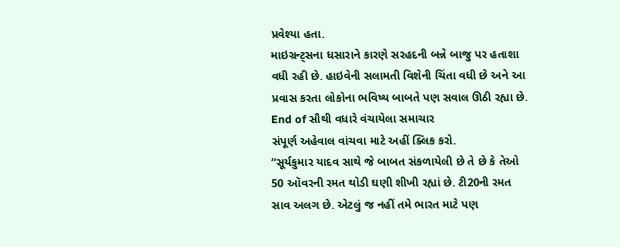પ્રવેશ્યા હતા.
માઇગ્રન્ટ્સના ધસારાને કારણે સરહદની બન્ને બાજુ પર હતાશા વધી રહી છે. હાઇવેની સલામતી વિશેની ચિંતા વધી છે અને આ પ્રવાસ કરતા લોકોના ભવિષ્ય બાબતે પણ સવાલ ઊઠી રહ્યા છે.
End of સૌથી વધારે વંચાયેલા સમાચાર
સંપૂર્ણ અહેવાલ વાંચવા માટે અહીં ક્લિક કરો.
“સૂર્યકુમાર યાદવ સાથે જે બાબત સંકળાયેલી છે તે છે કે તેઓ 50 ઑવરની રમત થોડી ઘણી શીખી રહ્યાં છે. ટી20ની રમત સાવ અલગ છે. એટલું જ નહીં તમે ભારત માટે પણ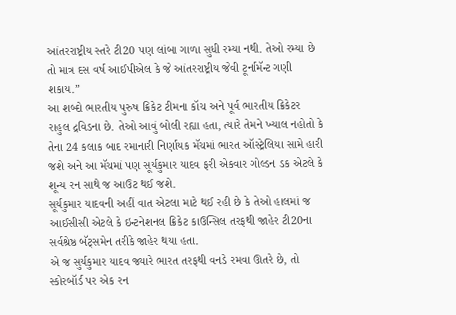આંતરરાષ્ટ્રીય સ્તરે ટી20 પણ લાંબા ગાળા સુધી રમ્યા નથી. તેઓ રમ્યા છે તો માત્ર દસ વર્ષ આઈપીએલ કે જે આંતરરાષ્ટ્રીય જેવી ટૂર્નામૅન્ટ ગણી શકાય.”
આ શબ્દો ભારતીય પુરુષ ક્રિકેટ ટીમના કૉચ અને પૂર્વ ભારતીય ક્રિકેટર રાહુલ દ્રવિડના છે. તેઓ આવું બોલી રહ્યા હતા, ત્યારે તેમને ખ્યાલ નહોતો કે તેના 24 કલાક બાદ રમાનારી નિર્ણાયક મૅચમાં ભારત ઑસ્ટ્રેલિયા સામે હારી જશે અને આ મૅચમાં પણ સૂર્યકુમાર યાદવ ફરી એકવાર ગોલ્ડન ડક એટલે કે શૂન્ય રન સાથે જ આઉટ થઈ જશે.
સૂર્યકુમાર યાદવની અહીં વાત એટલા માટે થઈ રહી છે કે તેઓ હાલમાં જ આઈસીસી એટલે કે ઇન્ટનેશનલ ક્રિકેટ કાઉન્સિલ તરફથી જાહેર ટી20ના સર્વશ્રેષ્ઠ બૅટ્સમેન તરીકે જાહેર થયા હતા.
એ જ સુર્યકુમાર યાદવ જ્યારે ભારત તરફથી વનડે રમવા ઊતરે છે, તો સ્કોરબૉર્ડ પર એક રન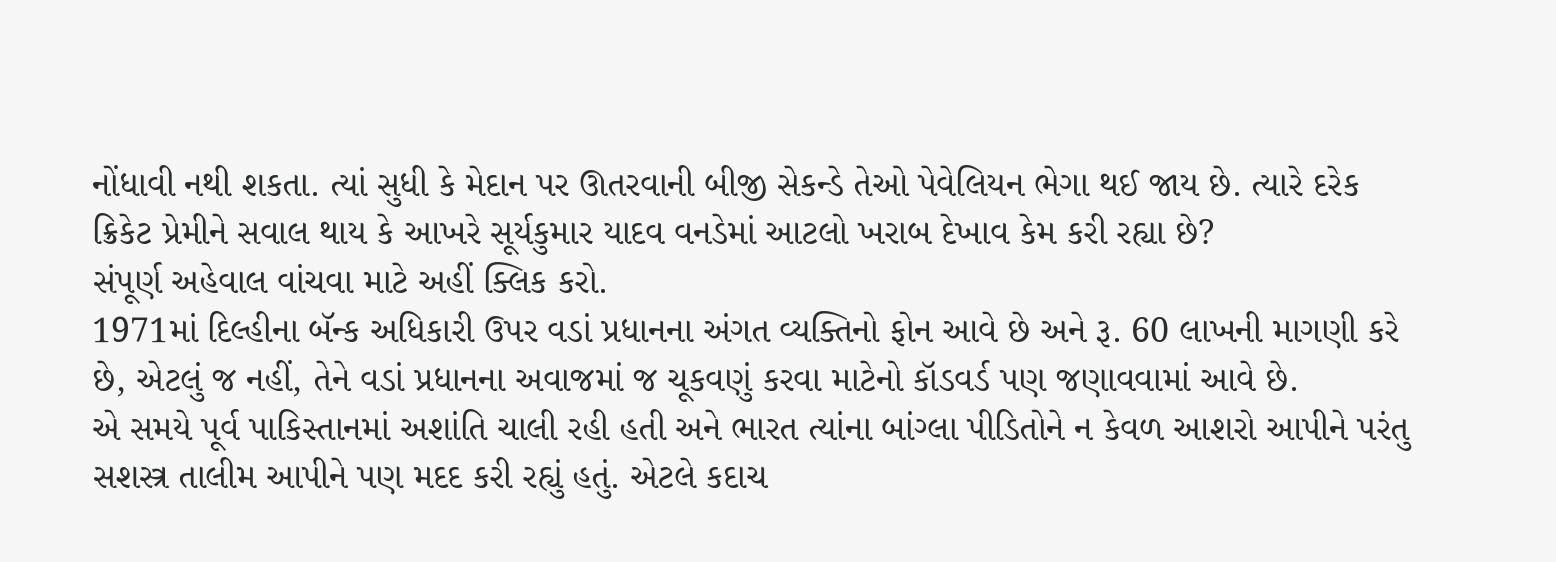નોંધાવી નથી શકતા. ત્યાં સુધી કે મેદાન પર ઊતરવાની બીજી સેકન્ડે તેઓ પેવેલિયન ભેગા થઈ જાય છે. ત્યારે દરેક ક્રિકેટ પ્રેમીને સવાલ થાય કે આખરે સૂર્યકુમાર યાદવ વનડેમાં આટલો ખરાબ દેખાવ કેમ કરી રહ્યા છે?
સંપૂર્ણ અહેવાલ વાંચવા માટે અહીં ક્લિક કરો.
1971માં દિલ્હીના બૅન્ક અધિકારી ઉપર વડાં પ્રધાનના અંગત વ્યક્તિનો ફોન આવે છે અને રૂ. 60 લાખની માગણી કરે છે, એટલું જ નહીં, તેને વડાં પ્રધાનના અવાજમાં જ ચૂકવણું કરવા માટેનો કૉડવર્ડ પણ જણાવવામાં આવે છે.
એ સમયે પૂર્વ પાકિસ્તાનમાં અશાંતિ ચાલી રહી હતી અને ભારત ત્યાંના બાંગ્લા પીડિતોને ન કેવળ આશરો આપીને પરંતુ સશસ્ત્ર તાલીમ આપીને પણ મદદ કરી રહ્યું હતું. એટલે કદાચ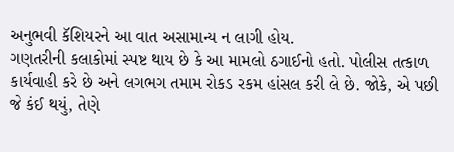અનુભવી કૅશિયરને આ વાત અસામાન્ય ન લાગી હોય.
ગણતરીની કલાકોમાં સ્પષ્ટ થાય છે કે આ મામલો ઠગાઈનો હતો. પોલીસ તત્કાળ કાર્યવાહી કરે છે અને લગભગ તમામ રોકડ રકમ હાંસલ કરી લે છે. જોકે, એ પછી જે કંઈ થયું, તેણે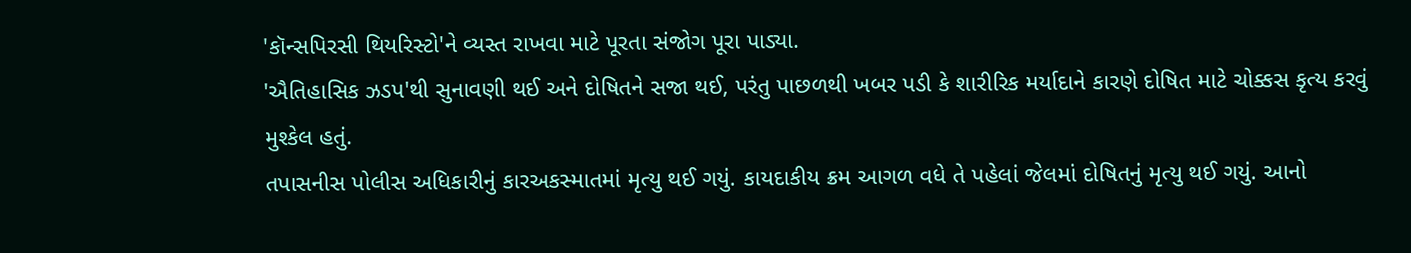'કૉન્સપિરસી થિયરિસ્ટો'ને વ્યસ્ત રાખવા માટે પૂરતા સંજોગ પૂરા પાડ્યા.
'ઐતિહાસિક ઝડપ'થી સુનાવણી થઈ અને દોષિતને સજા થઈ, પરંતુ પાછળથી ખબર પડી કે શારીરિક મર્યાદાને કારણે દોષિત માટે ચોક્કસ કૃત્ય કરવું મુશ્કેલ હતું.
તપાસનીસ પોલીસ અધિકારીનું કારઅકસ્માતમાં મૃત્યુ થઈ ગયું. કાયદાકીય ક્રમ આગળ વધે તે પહેલાં જેલમાં દોષિતનું મૃત્યુ થઈ ગયું. આનો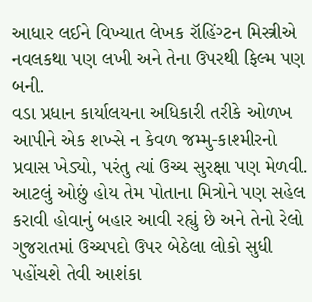આધાર લઈને વિખ્યાત લેખક રૉહિંગ્ટન મિસ્ત્રીએ નવલકથા પણ લખી અને તેના ઉપરથી ફિલ્મ પણ બની.
વડા પ્રધાન કાર્યાલયના અધિકારી તરીકે ઓળખ આપીને એક શખ્સે ન કેવળ જમ્મુ-કાશ્મીરનો પ્રવાસ ખેડ્યો, પરંતુ ત્યાં ઉચ્ચ સુરક્ષા પણ મેળવી. આટલું ઓછું હોય તેમ પોતાના મિત્રોને પણ સહેલ કરાવી હોવાનું બહાર આવી રહ્યું છે અને તેનો રેલો ગુજરાતમાં ઉચ્ચપદો ઉપર બેઠેલા લોકો સુધી પહોંચશે તેવી આશંકા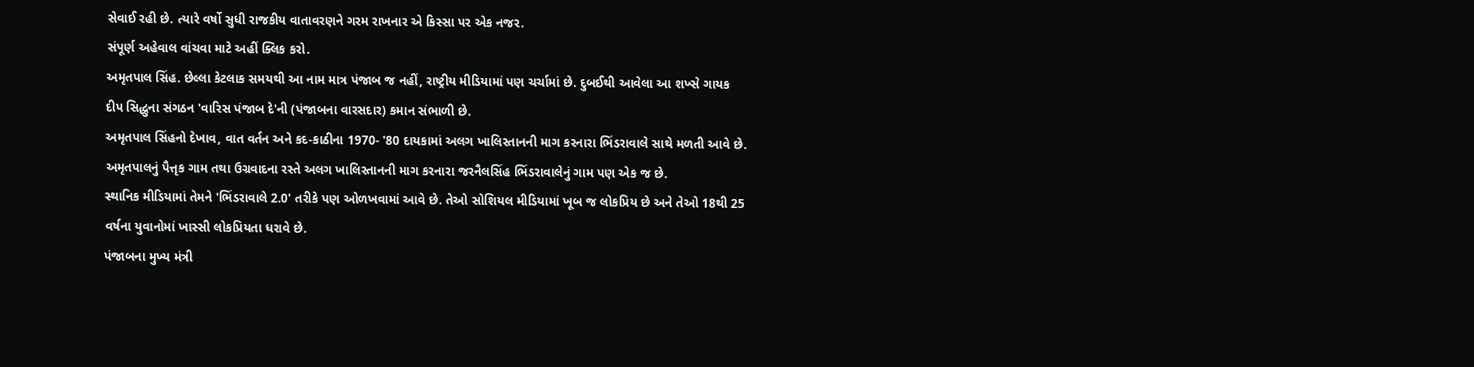સેવાઈ રહી છે. ત્યારે વર્ષો સુધી રાજકીય વાતાવરણને ગરમ રાખનાર એ કિસ્સા પર એક નજર.
સંપૂર્ણ અહેવાલ વાંચવા માટે અહીં ક્લિક કરો.
અમૃતપાલ સિંહ. છેલ્લા કેટલાક સમયથી આ નામ માત્ર પંજાબ જ નહીં, રાષ્ટ્રીય મીડિયામાં પણ ચર્ચામાં છે. દુબઈથી આવેલા આ શખ્સે ગાયક દીપ સિદ્ધુના સંગઠન 'વારિસ પંજાબ દે'ની (પંજાબના વારસદાર) કમાન સંભાળી છે.
અમૃતપાલ સિંહનો દેખાવ, વાત વર્તન અને કદ-કાઠીના 1970- '80 દાયકામાં અલગ ખાલિસ્તાનની માગ કરનારા ભિંડરાવાલે સાથે મળતી આવે છે. અમૃતપાલનું પૈત્તૃક ગામ તથા ઉગ્રવાદના રસ્તે અલગ ખાલિસ્તાનની માગ કરનારા જરનૈલસિંહ ભિંડરાવાલેનું ગામ પણ એક જ છે.
સ્થાનિક મીડિયામાં તેમને 'ભિંડરાવાલે 2.0' તરીકે પણ ઓળખવામાં આવે છે. તેઓ સોશિયલ મીડિયામાં ખૂબ જ લોકપ્રિય છે અને તેઓ 18થી 25 વર્ષના યુવાનોમાં ખાસ્સી લોકપ્રિયતા ધરાવે છે.
પંજાબના મુખ્ય મંત્રી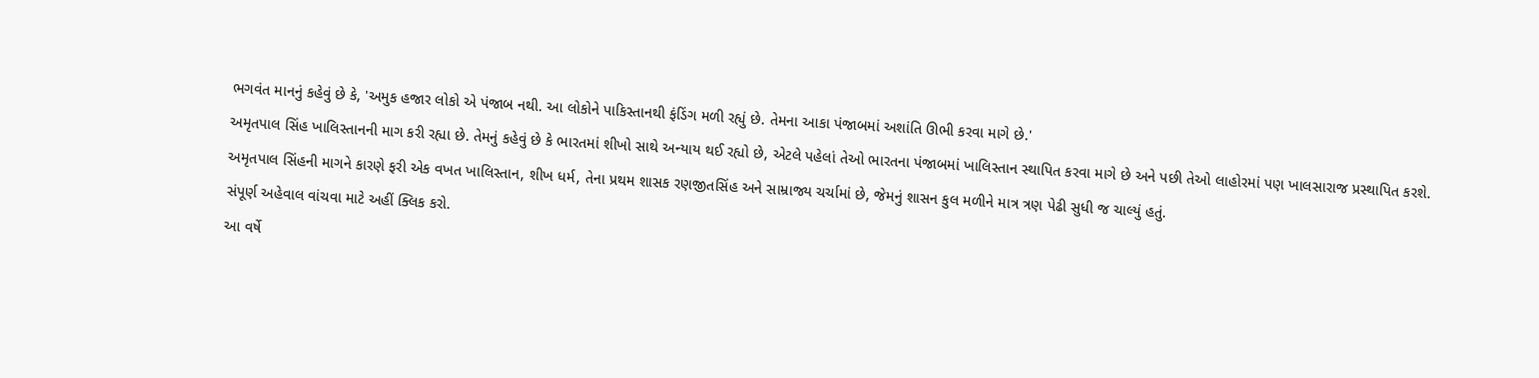ભગવંત માનનું કહેવું છે કે, 'અમુક હજાર લોકો એ પંજાબ નથી. આ લોકોને પાકિસ્તાનથી ફંડિંગ મળી રહ્યું છે. તેમના આકા પંજાબમાં અશાંતિ ઊભી કરવા માગે છે.'
અમૃતપાલ સિંહ ખાલિસ્તાનની માગ કરી રહ્યા છે. તેમનું કહેવું છે કે ભારતમાં શીખો સાથે અન્યાય થઈ રહ્યો છે, એટલે પહેલાં તેઓ ભારતના પંજાબમાં ખાલિસ્તાન સ્થાપિત કરવા માગે છે અને પછી તેઓ લાહોરમાં પણ ખાલસારાજ પ્રસ્થાપિત કરશે.
અમૃતપાલ સિંહની માગને કારણે ફરી એક વખત ખાલિસ્તાન, શીખ ધર્મ, તેના પ્રથમ શાસક રણજીતસિંહ અને સામ્રાજ્ય ચર્ચામાં છે, જેમનું શાસન કુલ મળીને માત્ર ત્રણ પેઢી સુધી જ ચાલ્યું હતું.
સંપૂર્ણ અહેવાલ વાંચવા માટે અહીં ક્લિક કરો.
આ વર્ષે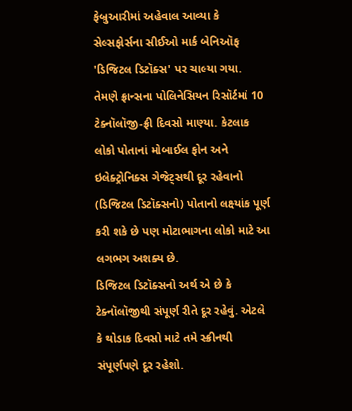ફેબ્રુઆરીમાં અહેવાલ આવ્યા કે સેલ્સફોર્સના સીઈઓ માર્ક બેનિઑફ 'ડિજિટલ ડિટૉક્સ' પર ચાલ્યા ગયા.
તેમણે ફ્રાન્સના પોલિનેસિયન રિસૉર્ટમાં 10 ટેક્નૉલૉજી-ફ્રી દિવસો માણ્યા. કેટલાક લોકો પોતાનાં મોબાઈલ ફોન અને ઇલેક્ટ્રોનિક્સ ગેજેટ્સથી દૂર રહેવાનો (ડિજિટલ ડિટૉક્સનો) પોતાનો લક્ષ્યાંક પૂર્ણ કરી શકે છે પણ મોટાભાગના લોકો માટે આ લગભગ અશક્ય છે.
ડિજિટલ ડિટૉક્સનો અર્થ એ છે કે ટેક્નૉલૉજીથી સંપૂર્ણ રીતે દૂર રહેવું. એટલે કે થોડાક દિવસો માટે તમે સ્ક્રીનથી સંપૂર્ણપણે દૂર રહેશો.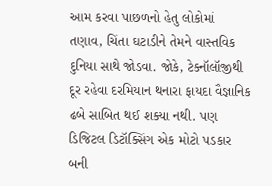આમ કરવા પાછળનો હેતુ લોકોમાં તણાવ, ચિંતા ઘટાડીને તેમને વાસ્તવિક દુનિયા સાથે જોડવા. જોકે, ટેક્નૉલૉજીથી દૂર રહેવા દરમિયાન થનારા ફાયદા વૈજ્ઞાનિક ઢબે સાબિત થઈ શક્યા નથી. પણ ડિજિટલ ડિટૉક્સિંગ એક મોટો પડકાર બની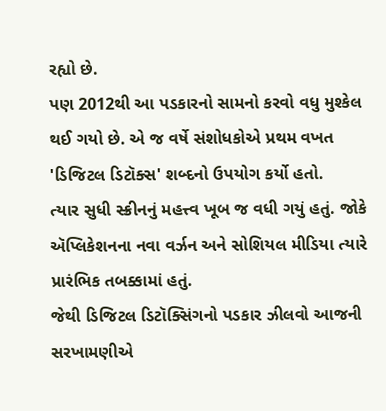રહ્યો છે.
પણ 2012થી આ પડકારનો સામનો કરવો વધુ મુશ્કેલ થઈ ગયો છે. એ જ વર્ષે સંશોધકોએ પ્રથમ વખત 'ડિજિટલ ડિટૉક્સ' શબ્દનો ઉપયોગ કર્યો હતો.
ત્યાર સુધી સ્ક્રીનનું મહત્ત્વ ખૂબ જ વધી ગયું હતું. જોકે ઍપ્લિકેશનના નવા વર્ઝન અને સોશિયલ મીડિયા ત્યારે પ્રારંભિક તબક્કામાં હતું.
જેથી ડિજિટલ ડિટૉક્સિંગનો પડકાર ઝીલવો આજની સરખામણીએ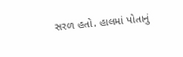સરળ હતો. હાલમાં પોતાનું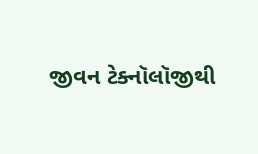જીવન ટેક્નૉલૉજીથી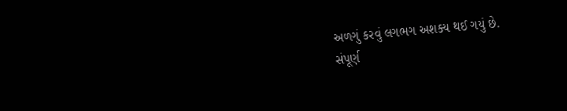અળગું કરવું લગભગ અશક્ય થઈ ગયું છે.
સંપૂર્ણ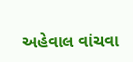અહેવાલ વાંચવા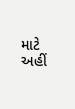માટે અહીં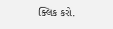ક્લિક કરો.